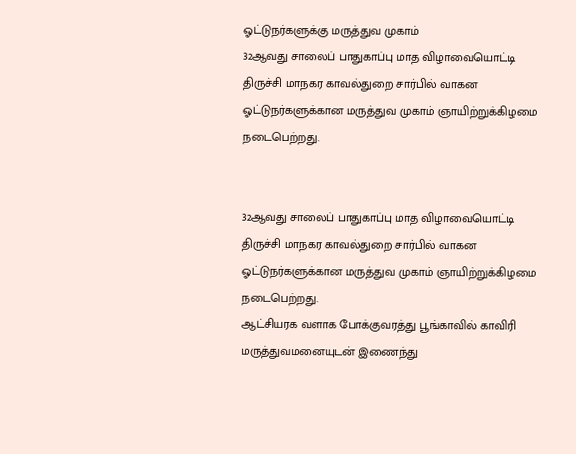ஓட்டுநர்களுக்கு மருத்துவ முகாம்
32ஆவது சாலைப் பாதுகாப்பு மாத விழாவையொட்டி திருச்சி மாநகர காவல்துறை சார்பில் வாகன ஓட்டுநர்களுக்கான மருத்துவ முகாம் ஞாயிற்றுக்கிழமை நடைபெற்றது.


32ஆவது சாலைப் பாதுகாப்பு மாத விழாவையொட்டி திருச்சி மாநகர காவல்துறை சார்பில் வாகன ஓட்டுநர்களுக்கான மருத்துவ முகாம் ஞாயிற்றுக்கிழமை நடைபெற்றது.
ஆட்சியரக வளாக போக்குவரத்து பூங்காவில் காவிரி மருத்துவமனையுடன் இணைந்து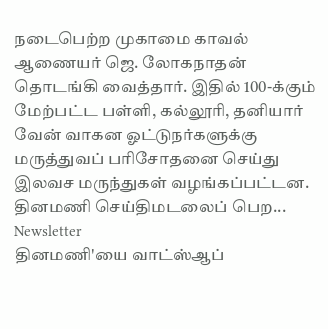நடைபெற்ற முகாமை காவல் ஆணையர் ஜெ. லோகநாதன் தொடங்கி வைத்தார். இதில் 100-க்கும் மேற்பட்ட பள்ளி, கல்லூரி, தனியார் வேன் வாகன ஓட்டுநர்களுக்கு மருத்துவப் பரிசோதனை செய்து இலவச மருந்துகள் வழங்கப்பட்டன.
தினமணி செய்திமடலைப் பெற... Newsletter
தினமணி'யை வாட்ஸ்ஆப்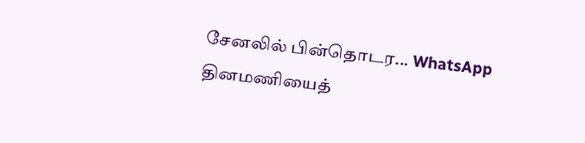சேனலில் பின்தொடர... WhatsApp
தினமணியைத்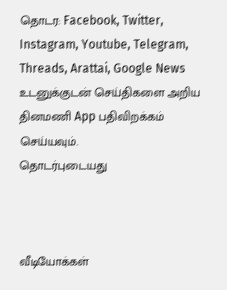தொடர: Facebook, Twitter, Instagram, Youtube, Telegram, Threads, Arattai, Google News
உடனுக்குடன் செய்திகளை அறிய தினமணி App பதிவிறக்கம் செய்யவும்.
தொடர்புடையது



வீடியோக்கள்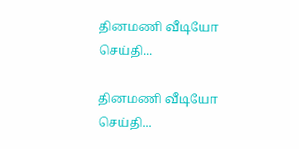தினமணி வீடியோ செய்தி...

தினமணி வீடியோ செய்தி...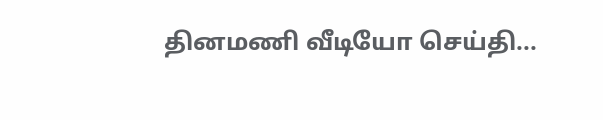தினமணி வீடியோ செய்தி...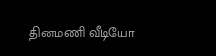தினமணி வீடியோ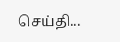செய்தி...